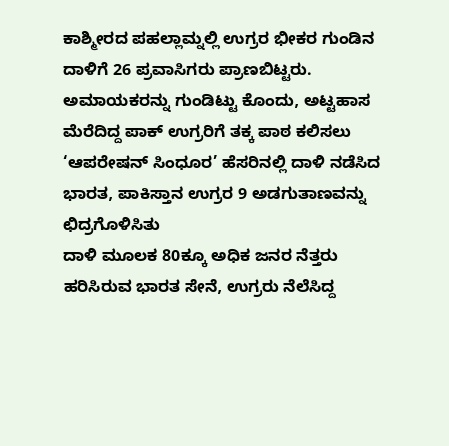ಕಾಶ್ಮೀರದ ಪಹಲ್ಲಾಮ್ನಲ್ಲಿ ಉಗ್ರರ ಭೀಕರ ಗುಂಡಿನ ದಾಳಿಗೆ 26 ಪ್ರವಾಸಿಗರು ಪ್ರಾಣಬಿಟ್ಟರು. ಅಮಾಯಕರನ್ನು ಗುಂಡಿಟ್ಟು ಕೊಂದು, ಅಟ್ಟಹಾಸ ಮೆರೆದಿದ್ದ ಪಾಕ್ ಉಗ್ರರಿಗೆ ತಕ್ಕ ಪಾಠ ಕಲಿಸಲು ‘ಆಪರೇಷನ್ ಸಿಂಧೂರ’ ಹೆಸರಿನಲ್ಲಿ ದಾಳಿ ನಡೆಸಿದ ಭಾರತ, ಪಾಕಿಸ್ತಾನ ಉಗ್ರರ 9 ಅಡಗುತಾಣವನ್ನು ಛಿದ್ರಗೊಳಿಸಿತು
ದಾಳಿ ಮೂಲಕ 80ಕ್ಕೂ ಅಧಿಕ ಜನರ ನೆತ್ತರು ಹರಿಸಿರುವ ಭಾರತ ಸೇನೆ, ಉಗ್ರರು ನೆಲೆಸಿದ್ದ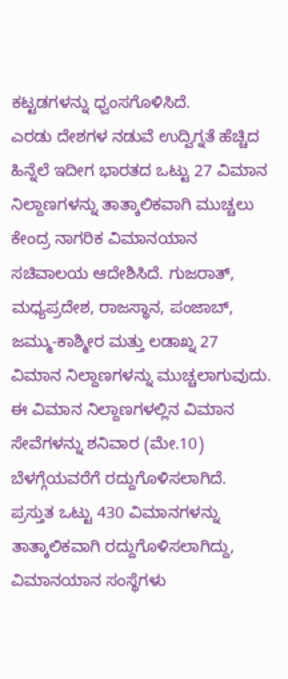ಕಟ್ಟಡಗಳನ್ನು ಧ್ವಂಸಗೊಳಿಸಿದೆ.
ಎರಡು ದೇಶಗಳ ನಡುವೆ ಉದ್ವಿಗ್ನತೆ ಹೆಚ್ಚಿದ ಹಿನ್ನೆಲೆ ಇದೀಗ ಭಾರತದ ಒಟ್ಟು 27 ವಿಮಾನ ನಿಲ್ದಾಣಗಳನ್ನು ತಾತ್ಕಾಲಿಕವಾಗಿ ಮುಚ್ಚಲು ಕೇಂದ್ರ ನಾಗರಿಕ ವಿಮಾನಯಾನ ಸಚಿವಾಲಯ ಆದೇಶಿಸಿದೆ. ಗುಜರಾತ್, ಮಧ್ಯಪ್ರದೇಶ, ರಾಜಸ್ಥಾನ, ಪಂಜಾಬ್, ಜಮ್ಮು-ಕಾಶ್ಮೀರ ಮತ್ತು ಲಡಾಖ್ನ 27 ವಿಮಾನ ನಿಲ್ದಾಣಗಳನ್ನು ಮುಚ್ಚಲಾಗುವುದು. ಈ ವಿಮಾನ ನಿಲ್ದಾಣಗಳಲ್ಲಿನ ವಿಮಾನ ಸೇವೆಗಳನ್ನು ಶನಿವಾರ (ಮೇ.10) ಬೆಳಗ್ಗೆಯವರೆಗೆ ರದ್ದುಗೊಳಿಸಲಾಗಿದೆ.
ಪ್ರಸ್ತುತ ಒಟ್ಟು 430 ವಿಮಾನಗಳನ್ನು ತಾತ್ಕಾಲಿಕವಾಗಿ ರದ್ದುಗೊಳಿಸಲಾಗಿದ್ದು, ವಿಮಾನಯಾನ ಸಂಸ್ಥೆಗಳು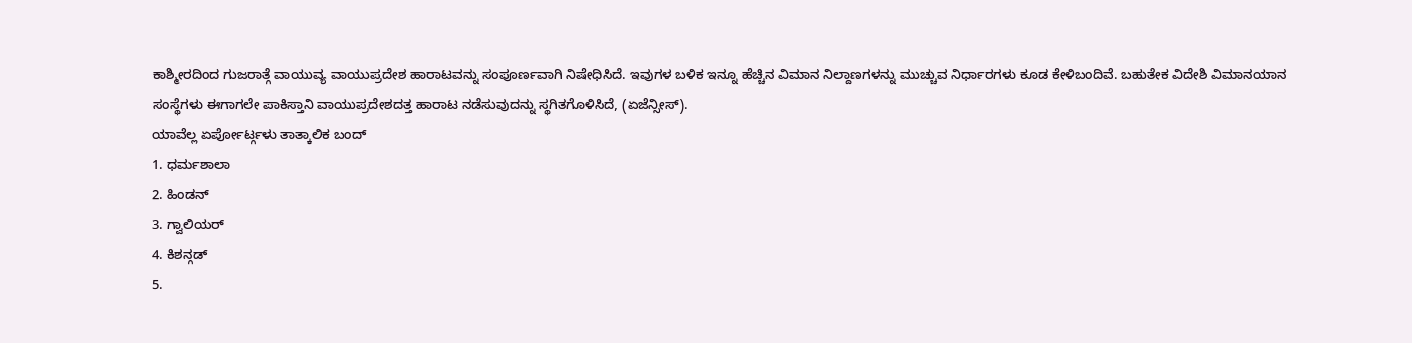ಕಾಶ್ಮೀರದಿಂದ ಗುಜರಾತ್ಗೆ ವಾಯುವ್ಯ ವಾಯುಪ್ರದೇಶ ಹಾರಾಟವನ್ನು ಸಂಪೂರ್ಣವಾಗಿ ನಿಷೇಧಿಸಿದೆ. ಇವುಗಳ ಬಳಿಕ ಇನ್ನೂ ಹೆಚ್ಚಿನ ವಿಮಾನ ನಿಲ್ದಾಣಗಳನ್ನು ಮುಚ್ಚುವ ನಿರ್ಧಾರಗಳು ಕೂಡ ಕೇಳಿಬಂದಿವೆ. ಬಹುತೇಕ ವಿದೇಶಿ ವಿಮಾನಯಾನ ಸಂಸ್ಥೆಗಳು ಈಗಾಗಲೇ ಪಾಕಿಸ್ತಾನಿ ವಾಯುಪ್ರದೇಶದತ್ತ ಹಾರಾಟ ನಡೆಸುವುದನ್ನು ಸ್ಥಗಿತಗೊಳಿಸಿದೆ, (ಏಜೆನ್ಸೀಸ್).
ಯಾವೆಲ್ಲ ಏರ್ಪೋರ್ಟ್ಗಳು ತಾತ್ಕಾಲಿಕ ಬಂದ್
1. ಧರ್ಮಶಾಲಾ
2. ಹಿಂಡನ್
3. ಗ್ವಾಲಿಯರ್
4. ಕಿಶನ್ಗಡ್
5.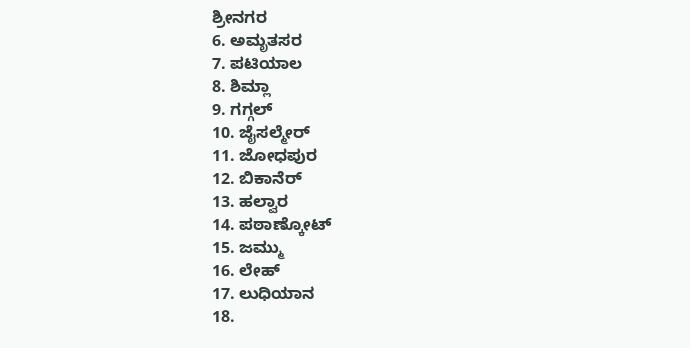ಶ್ರೀನಗರ
6. ಅಮೃತಸರ
7. ಪಟಿಯಾಲ
8. ಶಿಮ್ಲಾ
9. ಗಗ್ಗಲ್
10. ಜೈಸಲ್ಮೇರ್
11. ಜೋಧಪುರ
12. ಬಿಕಾನೆರ್
13. ಹಲ್ವಾರ
14. ಪಠಾಣ್ಕೋಟ್
15. ಜಮ್ಮು
16. ಲೇಹ್
17. ಲುಧಿಯಾನ
18.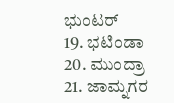ಭುಂಟರ್
19. ಭಟಿಂಡಾ
20. ಮುಂದ್ರಾ
21. ಜಾಮ್ನಗರ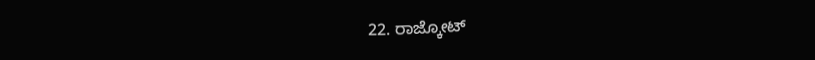22. ರಾಜ್ಕೋಟ್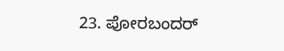23. ಪೋರಬಂದರ್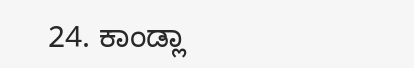24. ಕಾಂಡ್ಲಾ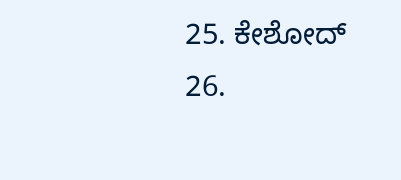25. ಕೇಶೋದ್
26.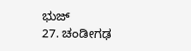ಭುಜ್
27. ಚಂಡೀಗಢ